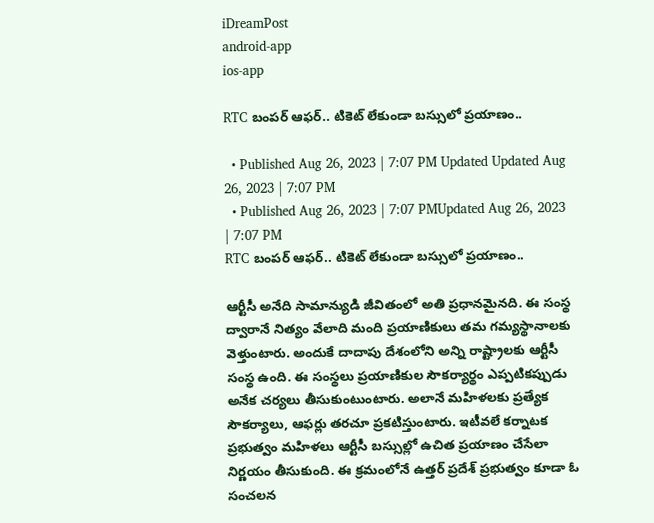iDreamPost
android-app
ios-app

RTC బంపర్ ఆఫర్.. టికెట్ లేకుండా బస్సులో ప్రయాణం..

  • Published Aug 26, 2023 | 7:07 PM Updated Updated Aug 26, 2023 | 7:07 PM
  • Published Aug 26, 2023 | 7:07 PMUpdated Aug 26, 2023 | 7:07 PM
RTC బంపర్ ఆఫర్.. టికెట్ లేకుండా బస్సులో ప్రయాణం..

ఆర్టీసీ అనేది సామాన్యుడి జీవితంలో అతి ప్రధానమైనది. ఈ సంస్థ ద్వారానే నిత్యం వేలాది మంది ప్రయాణికులు తమ గమ్యస్థానాలకు వెళ్తుంటారు. అందుకే దాదాపు దేశంలోని అన్ని రాష్ట్రాలకు ఆర్టీసీ సంస్థ ఉంది. ఈ సంస్థలు ప్రయాణికుల సౌకర్యార్థం ఎప్పటికప్పుడు అనేక చర్యలు తీసుకుంటుంటారు. అలానే మహిళలకు ప్రత్యేక సౌకర్యాలు, ఆఫర్లు తరచూ ప్రకటిస్తుంటారు. ఇటీవలే కర్నాటక ప్రభుత్వం మహిళలు ఆర్టీసీ బస్సుల్లో ఉచిత ప్రయాణం చేసేలా నిర్ణయం తీసుకుంది. ఈ క్రమంలోనే ఉత్తర్ ప్రదేశ్ ప్రభుత్వం కూడా ఓ సంచలన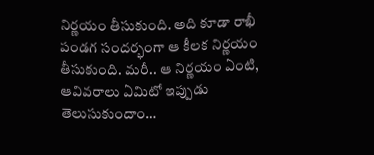నిర్ణయం తీసుకుంది. అది కూడా రాఖీ పండగ సందర్భంగా ఆ కీలక నిర్ణయం తీసుకుంది. మరీ.. ఆ నిర్ణయం ఏంటి, ఆవివరాలు ఏమిటో ఇప్పుడు తెలుసుకుందాం…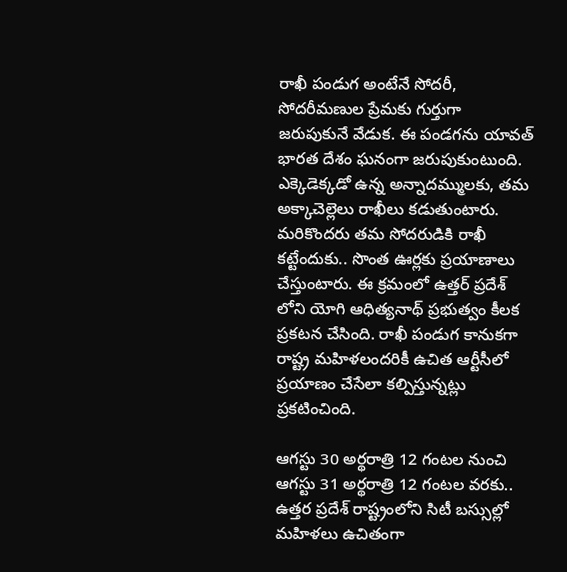రాఖీ పండుగ అంటేనే సోదరీ, సోదరీమణుల ప్రేమకు గుర్తుగా జరుపుకునే వేడుక. ఈ పండగను యావత్ భారత దేశం ఘనంగా జరుపుకుంటుంది. ఎక్కెడెక్కడో ఉన్న అన్నాదమ్ములకు, తమ అక్కాచెల్లెలు రాఖీలు కడుతుంటారు. మరికొందరు తమ సోదరుడికి రాఖీ కట్టేందుకు.. సొంత ఊర్లకు ప్రయాణాలు చేస్తుంటారు. ఈ క్రమంలో ఉత్తర్ ప్రదేశ్ లోని యోగి ఆధిత్యనాథ్ ప్రభుత్వం కీలక ప్రకటన చేసింది. రాఖీ పండుగ కానుకగా రాష్ట్ర మహిళలందరికీ ఉచిత ఆర్టీసీలో ప్రయాణం చేసేలా కల్పిస్తున్నట్లు ప్రకటించింది.

ఆగస్టు 30 అర్థరాత్రి 12 గంటల నుంచి ఆగస్టు 31 అర్థరాత్రి 12 గంటల వరకు.. ఉత్తర ప్రదేశ్ రాష్ట్రంలోని సిటీ బస్సుల్లో మహిళలు ఉచితంగా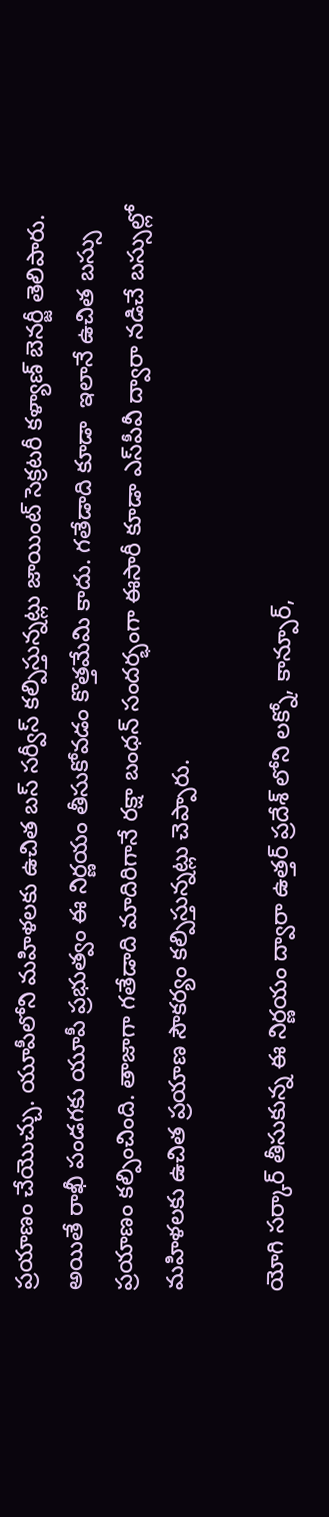ప్రయాణం చేయొచ్చు. యూపీలోని మహిళలకు ఉచిత బస్ సర్వీస్ కల్పిస్తున్నట్లు జాయింట్ సెక్రటరీ కళ్యాణ్ బెనర్జీ తెలిపారు. అయితే రాఖీ పండగకు యూపీ ప్రభుత్వం ఈ నిర్ణయం తీసుకోవడం కొత్తమేమి కాదు. గతేడాది కూడా  ఇలానే ఉచిత బస్సు ప్రయాణం కల్పించింది. తాజాగా గతేడాది మాదిరిగానే రక్షా బంధన్ సందర్భంగా ఈసారీ కూడా ఎస్‌పీవీ ద్వారా నడిచే బస్సుల్లో మహిళలకు ఉచిత ప్రయాణ సౌకర్యం కల్పిస్తున్నట్లు చెప్పారు.

యోగి సర్కార్ తీసుకున్న ఈ నిర్ణయం ద్వారా ఉత్తర్ ప్రదేశ్ లోని లక్నో, కాన్పూర్,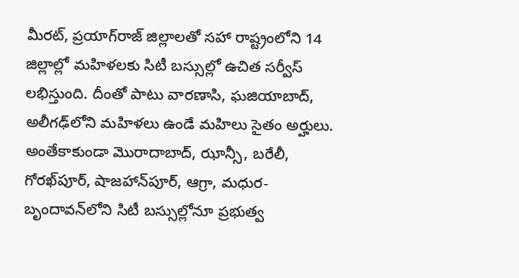మీరట్, ప్రయాగ్‌రాజ్ జిల్లాలతో సహా రాష్ట్రంలోని 14 జిల్లాల్లో మహిళలకు సిటీ బస్సుల్లో ఉచిత సర్వీస్ లభిస్తుంది. దీంతో పాటు వారణాసి, ఘజియాబాద్, అలీగఢ్‌లోని మహిళలు ఉండే మహిలు సైతం అర్హులు. అంతేకాకుండా మొరాదాబాద్, ఝాన్సీ, బరేలీ, గోరఖ్‌పూర్, షాజహాన్‌పూర్, ఆగ్రా, మధుర-బృందావన్‌లోని సిటీ బస్సుల్లోనూ ప్రభుత్వ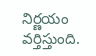నిర్ణయం వర్తిస్తుంది.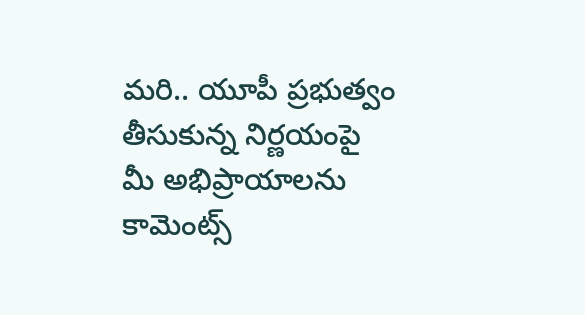మరి.. యూపీ ప్రభుత్వం తీసుకున్న నిర్ణయంపై మీ అభిప్రాయాలను  కామెంట్స్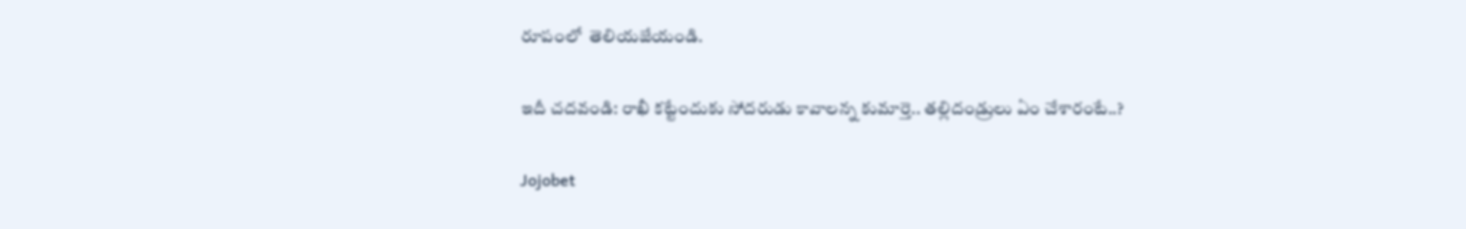రూపంలో  తెలియజేయండి.

ఇదీ చదవండి: రాఖీ కట్టేందుకు సోదరుడు కావాలన్న కుమార్తె.. తల్లిదండ్రులు ఏం చేశారంటే..?

Jojobet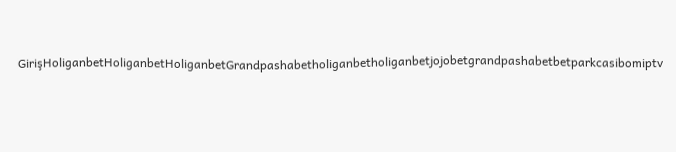GirişHoliganbetHoliganbetHoliganbetGrandpashabetholiganbetholiganbetjojobetgrandpashabetbetparkcasibomiptv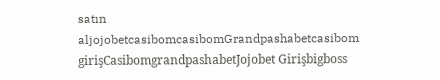satın aljojobetcasibomcasibomGrandpashabetcasibom girişCasibomgrandpashabetJojobet Girişbigboss